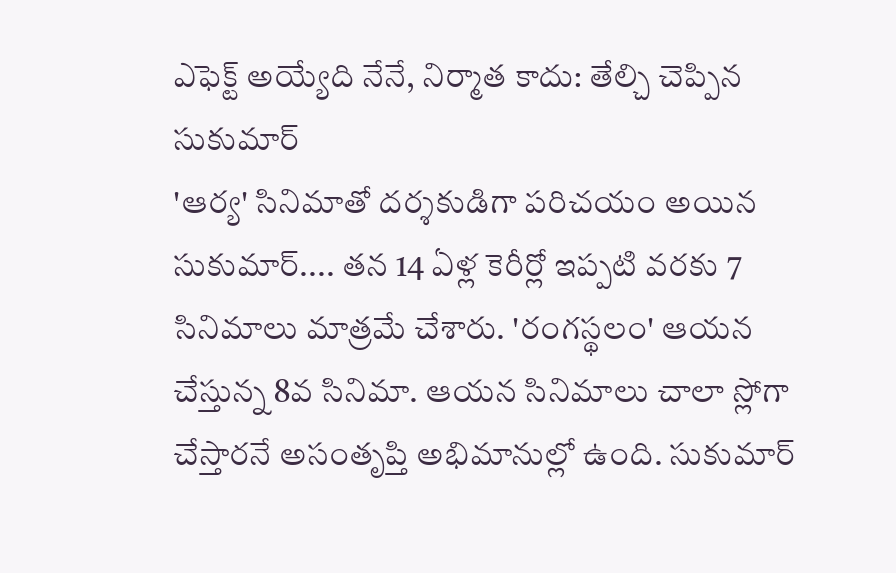ఎఫెక్ట్ అయ్యేది నేనే, నిర్మాత కాదు: తేల్చి చెప్పిన సుకుమార్
'ఆర్య' సినిమాతో దర్శకుడిగా పరిచయం అయిన సుకుమార్.... తన 14 ఏళ్ల కెరీర్లో ఇప్పటి వరకు 7 సినిమాలు మాత్రమే చేశారు. 'రంగస్థలం' ఆయన చేస్తున్న 8వ సినిమా. ఆయన సినిమాలు చాలా స్లోగా చేస్తారనే అసంతృప్తి అభిమానుల్లో ఉంది. సుకుమార్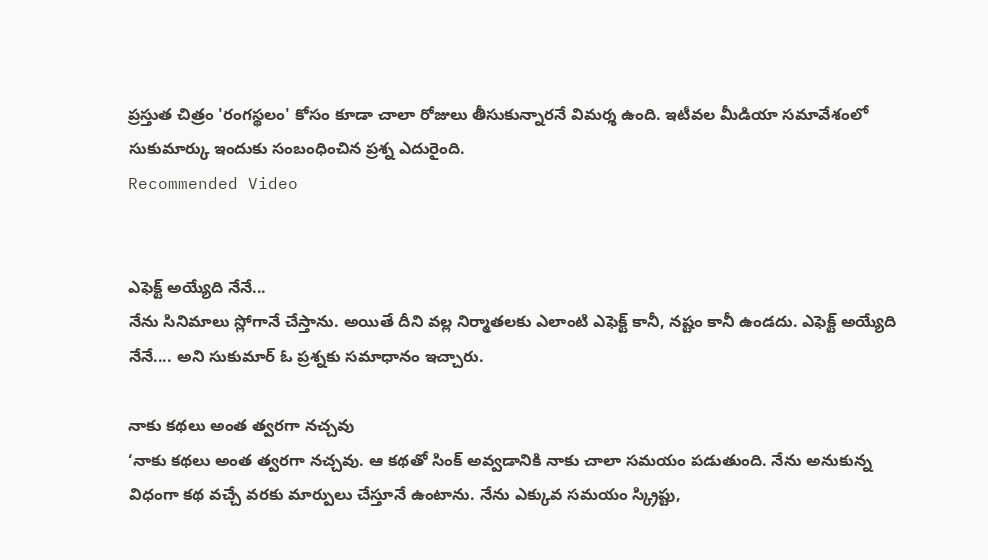ప్రస్తుత చిత్రం 'రంగస్థలం' కోసం కూడా చాలా రోజులు తీసుకున్నారనే విమర్శ ఉంది. ఇటీవల మీడియా సమావేశంలో సుకుమార్కు ఇందుకు సంబంధించిన ప్రశ్న ఎదురైంది.
Recommended Video


ఎఫెక్ట్ అయ్యేది నేనే...
నేను సినిమాలు స్లోగానే చేస్తాను. అయితే దీని వల్ల నిర్మాతలకు ఎలాంటి ఎఫెక్ట్ కానీ, నష్టం కానీ ఉండదు. ఎఫెక్ట్ అయ్యేది నేనే.... అని సుకుమార్ ఓ ప్రశ్నకు సమాధానం ఇచ్చారు.

నాకు కథలు అంత త్వరగా నచ్చవు
‘నాకు కథలు అంత త్వరగా నచ్చవు. ఆ కథతో సింక్ అవ్వడానికి నాకు చాలా సమయం పడుతుంది. నేను అనుకున్న విధంగా కథ వచ్చే వరకు మార్పులు చేస్తూనే ఉంటాను. నేను ఎక్కువ సమయం స్క్రిప్టు,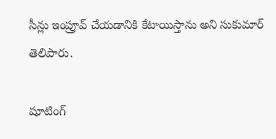సీన్లు ఇంప్రూవ్ చేయడానికి కేటాయిస్తాను అని సుకుమార్ తెలిపారు.

షూటింగ్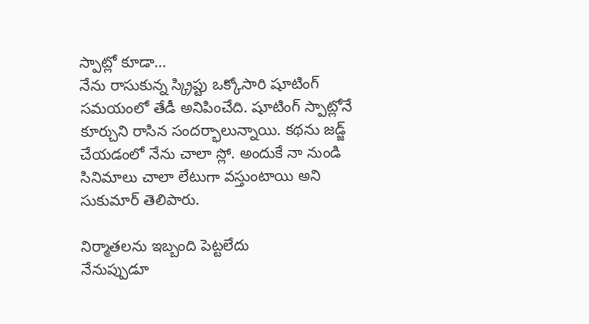స్పాట్లో కూడా...
నేను రాసుకున్న స్క్రిప్టు ఒక్కోసారి షూటింగ్ సమయంలో తేడీ అనిపించేది. షూటింగ్ స్పాట్లోనే కూర్చుని రాసిన సందర్భాలున్నాయి. కథను జడ్జ్ చేయడంలో నేను చాలా స్లో. అందుకే నా నుండి సినిమాలు చాలా లేటుగా వస్తుంటాయి అని సుకుమార్ తెలిపారు.

నిర్మాతలను ఇబ్బంది పెట్టలేదు
నేనుప్పుడూ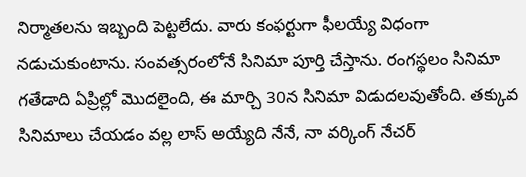నిర్మాతలను ఇబ్బంది పెట్టలేదు. వారు కంఫర్టుగా ఫీలయ్యే విధంగా నడుచుకుంటాను. సంవత్సరంలోనే సినిమా పూర్తి చేస్తాను. రంగస్థలం సినిమా గతేడాది ఏప్రిల్లో మొదలైంది, ఈ మార్చి 30న సినిమా విడుదలవుతోంది. తక్కువ సినిమాలు చేయడం వల్ల లాస్ అయ్యేది నేనే, నా వర్కింగ్ నేచర్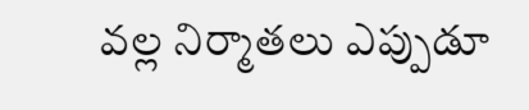వల్ల నిర్మాతలు ఎప్పుడూ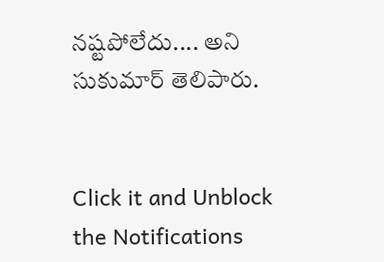నష్టపోలేదు.... అని సుకుమార్ తెలిపారు.


Click it and Unblock the Notifications